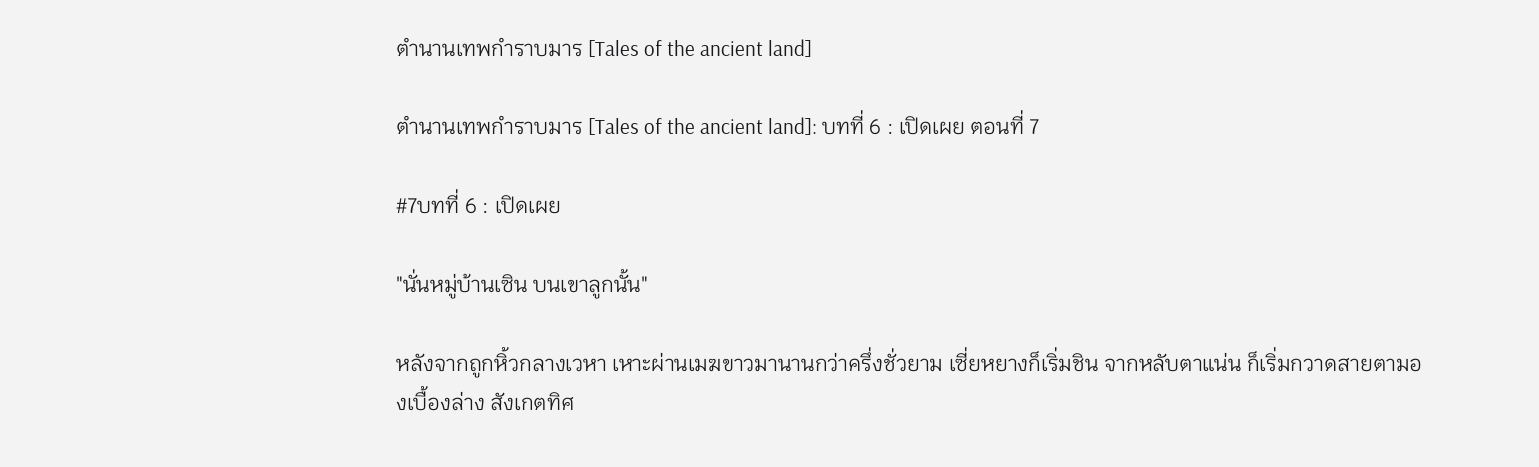ตำนานเทพกำราบมาร [Tales of the ancient land]

ตำนานเทพกำราบมาร [Tales of the ancient land]: บทที่ 6 : เปิดเผย ตอนที่ 7

#7บทที่ 6 : เปิดเผย

"นั่นหมู่บ้านเซิน บนเขาลูกนั้น"

หลังจากถูกหิ้วกลางเวหา เหาะผ่านเมฆขาวมานานกว่าครึ่งชั่วยาม เซี่ยหยางก็เริ่มชิน จากหลับตาแน่น ก็เริ่มกวาดสายตามองเบื้องล่าง สังเกตทิศ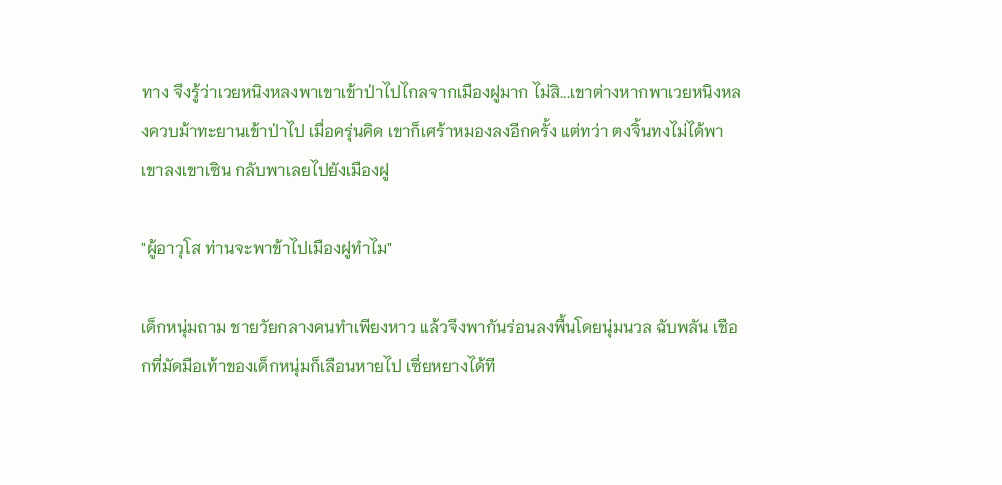ทาง จึงรู้ว่าเวยหนิงหลงพาเขาเข้าป่าไปไกลจากเมืองฝูมาก ไม่สิ...เขาต่างหากพาเวยหนิงหลงควบม้าทะยานเข้าป่าไป เมื่อครุ่นคิด เขาก็เศร้าหมองลงอีกครั้ง แต่ทว่า ตงจิ้นทงไม่ได้พาเขาลงเขาเซิน กลับพาเลยไปยังเมืองฝู

"ผู้อาวุโส ท่านจะพาข้าไปเมืองฝูทำไม"

เด็กหนุ่มถาม ชายวัยกลางคนทำเพียงหาว แล้วจึงพากันร่อนลงพื้นโดยนุ่มนวล ฉับพลัน เชือกที่มัดมือเท้าของเด็กหนุ่มก็เลือนหายไป เซี่ยหยางได้ที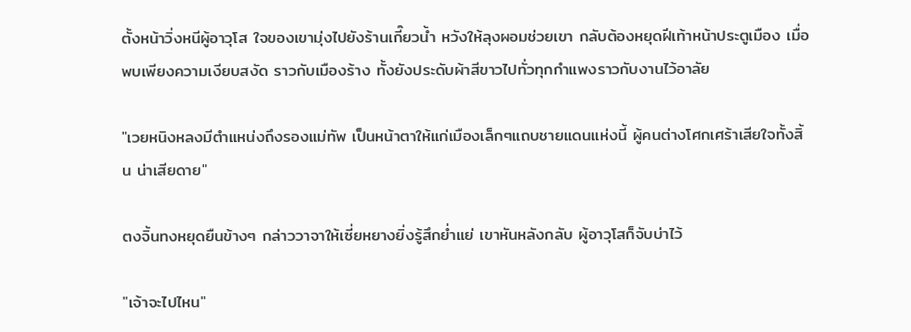ตั้งหน้าวิ่งหนีผู้อาวุโส ใจของเขามุ่งไปยังร้านเกี๊ยวน้ำ หวังให้ลุงผอมช่วยเขา กลับต้องหยุดฝีเท้าหน้าประตูเมือง เมื่อพบเพียงความเงียบสงัด ราวกับเมืองร้าง ทั้งยังประดับผ้าสีขาวไปทั่วทุกกำแพงราวกับงานไว้อาลัย

"เวยหนิงหลงมีตำแหน่งถึงรองแม่ทัพ เป็นหน้าตาให้แก่เมืองเล็กๆแถบชายแดนแห่งนี้ ผู้คนต่างโศกเศร้าเสียใจทั้งสิ้น น่าเสียดาย"

ตงจิ้นทงหยุดยืนข้างๆ กล่าววาจาให้เซี่ยหยางยิ่งรู้สึกย่ำแย่ เขาหันหลังกลับ ผู้อาวุโสก็จับบ่าไว้

"เจ้าจะไปไหน"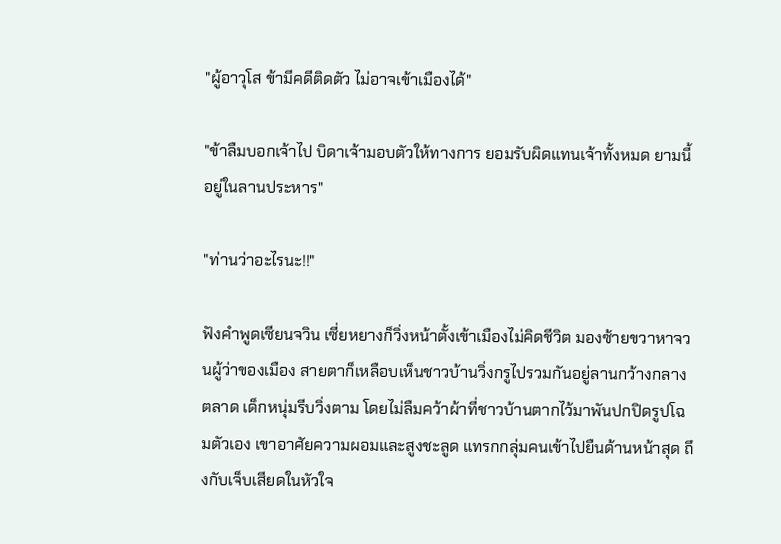"ผู้อาวุโส ข้ามีคดีติดตัว ไม่อาจเข้าเมืองได้"

"ข้าลืมบอกเจ้าไป บิดาเจ้ามอบตัวให้ทางการ ยอมรับผิดแทนเจ้าทั้งหมด ยามนี้อยู่ในลานประหาร"

"ท่านว่าอะไรนะ!!"

ฟังคำพูดเซียนจวิน เซี่ยหยางก็วิ่งหน้าตั้งเข้าเมืองไม่คิดชีวิต มองซ้ายขวาหาจวนผู้ว่าของเมือง สายตาก็เหลือบเห็นชาวบ้านวิ่งกรูไปรวมกันอยู่ลานกว้างกลางตลาด เด็กหนุ่มรีบวิ่งตาม โดยไม่ลืมคว้าผ้าที่ชาวบ้านตากไว้มาพันปกปิดรูปโฉมตัวเอง เขาอาศัยความผอมและสูงชะลูด แทรกกลุ่มคนเข้าไปยืนด้านหน้าสุด ถึงกับเจ็บเสียดในหัวใจ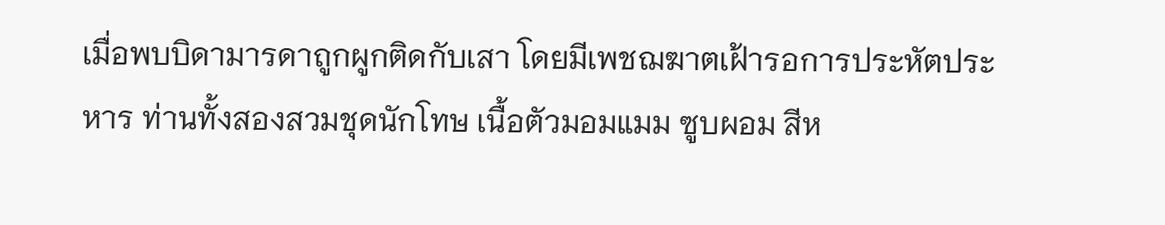เมื่อพบบิดามารดาถูกผูกติดกับเสา โดยมีเพชฌฆาตเฝ้ารอการประหัตประหาร ท่านทั้งสองสวมชุดนักโทษ เนื้อตัวมอมแมม ซูบผอม สีห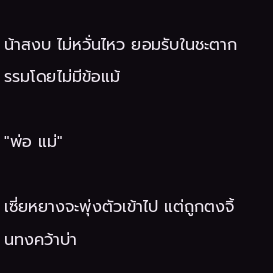น้าสงบ ไม่หวั่นไหว ยอมรับในชะตากรรมโดยไม่มีข้อแม้

"พ่อ แม่"

เซี่ยหยางจะพุ่งตัวเข้าไป แต่ถูกตงจิ้นทงคว้าบ่า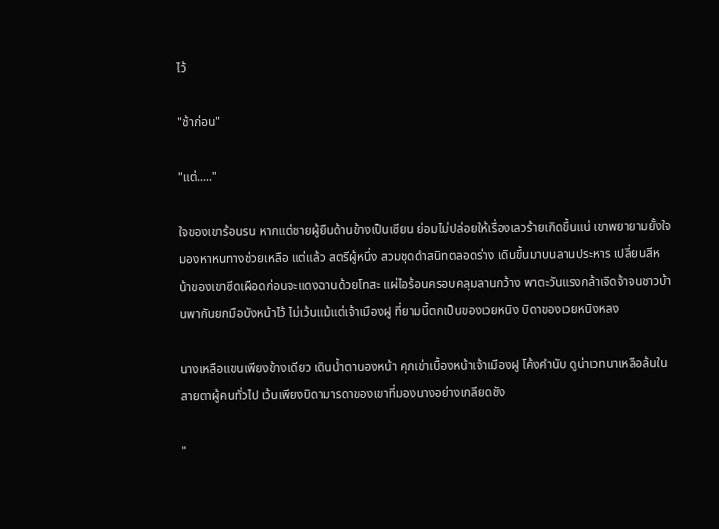ไว้

"ช้าก่อน"

"แต่....."

ใจของเขาร้อนรน หากแต่ชายผู้ยืนด้านข้างเป็นเซียน ย่อมไม่ปล่อยให้เรื่องเลวร้ายเกิดขึ้นแน่ เขาพยายามยั้งใจ มองหาหนทางช่วยเหลือ แต่แล้ว สตรีผู้หนึ่ง สวมชุดดำสนิทตลอดร่าง เดินขึ้นมาบนลานประหาร เปลี่ยนสีหน้าของเขาซีดเผือดก่อนจะแดงฉานด้วยโทสะ แผ่ไอร้อนครอบคลุมลานกว้าง พาตะวันแรงกล้าเจิดจ้าจนชาวบ้านพากันยกมือบังหน้าไว้ ไม่เว้นแม้แต่เจ้าเมืองฝู ที่ยามนี้ตกเป็นของเวยหนิง บิดาของเวยหนิงหลง

นางเหลือแขนเพียงข้างเดียว เดินน้ำตานองหน้า คุกเข่าเบื้องหน้าเจ้าเมืองฝู โค้งคำนับ ดูน่าเวทนาเหลือล้นในสายตาผู้คนทั่วไป เว้นเพียงบิดามารดาของเขาที่มองนางอย่างเกลียดชัง

"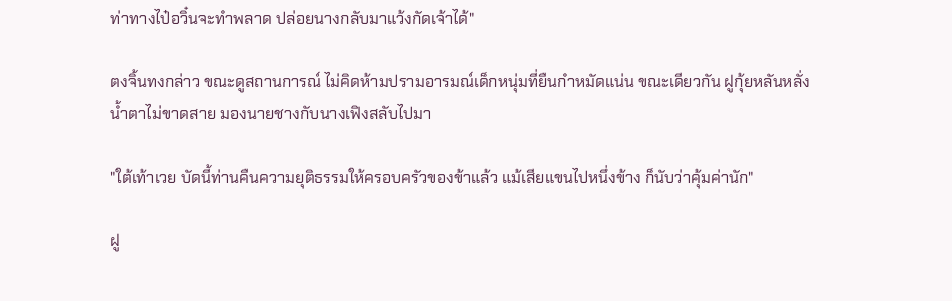ท่าทางไป๋อวิ๋นจะทำพลาด ปล่อยนางกลับมาแว้งกัดเจ้าได้"

ตงจิ้นทงกล่าว ขณะดูสถานการณ์ ไม่คิดห้ามปรามอารมณ์เด็กหนุ่มที่ยืนกำหมัดแน่น ขณะเดียวกัน ฝูกุ้ยหลันหลั่งน้ำตาไม่ขาดสาย มองนายชางกับนางเฟิงสลับไปมา

"ใต้เท้าเวย บัดนี้ท่านคืนความยุติธรรมให้ครอบครัวของข้าแล้ว แม้เสียแขนไปหนึ่งข้าง ก็นับว่าคุ้มค่านัก"

ฝู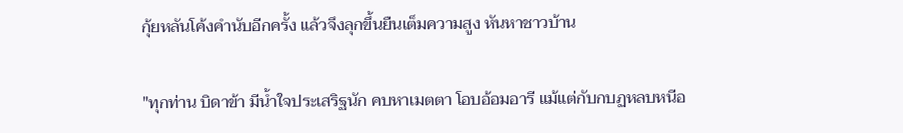กุ้ยหลันโค้งคำนับอีกครั้ง แล้วจึงลุกขึ้นยืนเต็มความสูง หันหาชาวบ้าน

"ทุกท่าน บิดาข้า มีน้ำใจประเสริฐนัก คบหาเมตตา โอบอ้อมอารี แม้แต่กับกบฏหลบหนีอ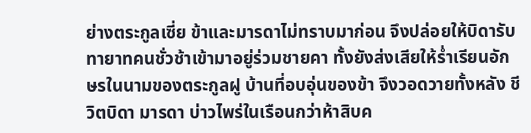ย่างตระกูลเซี่ย ข้าและมารดาไม่ทราบมาก่อน จึงปล่อยให้บิดารับทายาทคนชั่วช้าเข้ามาอยู่ร่วมชายคา ทั้งยังส่งเสียให้ร่ำเรียนอักษรในนามของตระกูลฝู บ้านที่อบอุ่นของข้า จึงวอดวายทั้งหลัง ชีวิตบิดา มารดา บ่าวไพร่ในเรือนกว่าห้าสิบค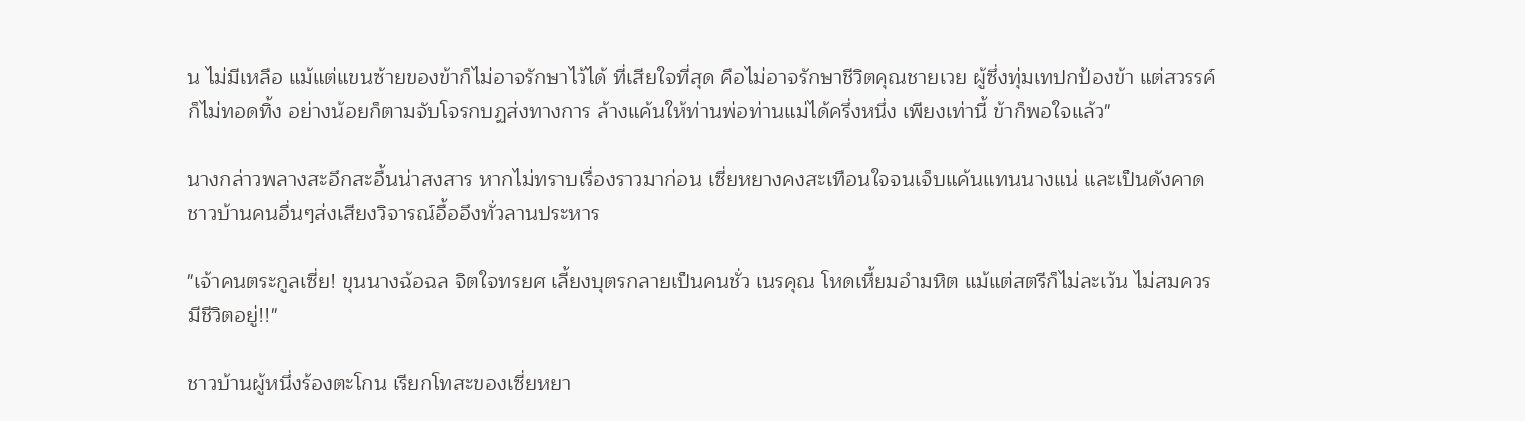น ไม่มีเหลือ แม้แต่แขนซ้ายของข้าก็ไม่อาจรักษาไว้ได้ ที่เสียใจที่สุด คือไม่อาจรักษาชีวิตคุณชายเวย ผู้ซึ่งทุ่มเทปกป้องข้า แต่สวรรค์ก็ไม่ทอดทิ้ง อย่างน้อยก็ตามจับโจรกบฏส่งทางการ ล้างแค้นให้ท่านพ่อท่านแม่ได้ครึ่งหนึ่ง เพียงเท่านี้ ข้าก็พอใจแล้ว"

นางกล่าวพลางสะอึกสะอื้นน่าสงสาร หากไม่ทราบเรื่องราวมาก่อน เซี่ยหยางคงสะเทือนใจจนเจ็บแค้นแทนนางแน่ และเป็นดังคาด ชาวบ้านคนอื่นๆส่งเสียงวิจารณ์อื้ออึงทั่วลานประหาร

"เจ้าคนตระกูลเซี่ย! ขุนนางฉ้อฉล จิตใจทรยศ เลี้ยงบุตรกลายเป็นคนชั่ว เนรคุณ โหดเหี้ยมอำมหิต แม้แต่สตรีก็ไม่ละเว้น ไม่สมควรมีชีวิตอยู่!!"

ชาวบ้านผู้หนึ่งร้องตะโกน เรียกโทสะของเซี่ยหยา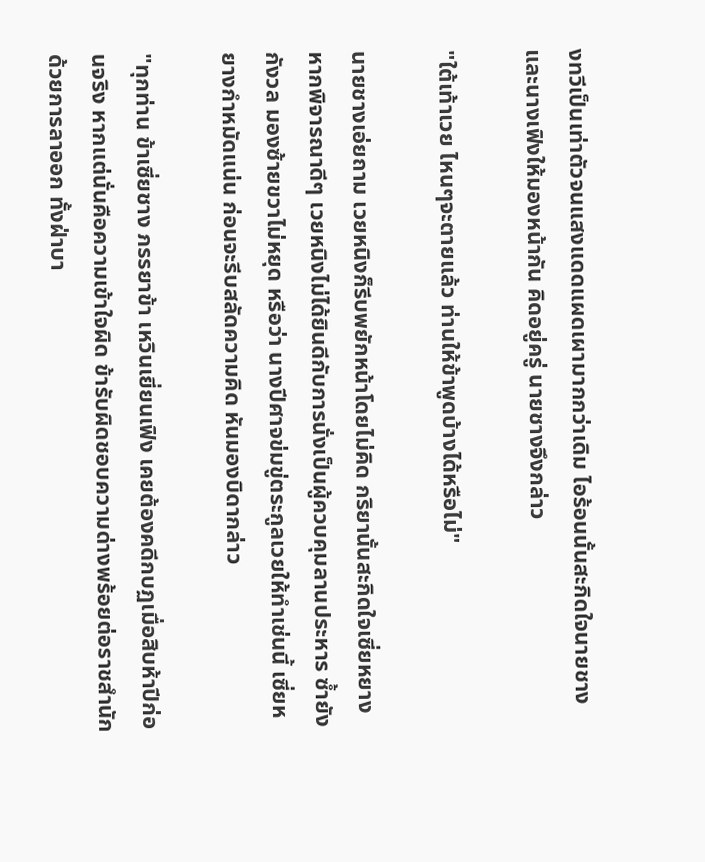งทวีเป็นเท่าตัวจนแสงแดดแผดเผามากกว่าเดิม ไอร้อนนั้นสะกิดใจนายชางและนางเฟิงให้มองหน้ากัน คิดอยู่ครู่ นายชางจึงกล่าว

"ใต้เท้าเวย ไหนๆจะตายแล้ว ท่านให้ข้าพูดบ้างได้หรือไม่"

นายชางเอ่ยถาม เวยหนิงก็รีบพยักหน้าโดยไม่คิด กริยานั้นสะกิดใจเซี่ยหยาง หากพิจารณาดีๆ เวยหนิงไม่ได้ยินดีกับการนั่งเป็นผู้ควบคุมลานประหาร ซ้ำยังกังวล มองซ้ายขวาไม่หยุด หรือว่า นางปีศาจข่มขู่ตระกูลเวยให้ทำเช่นนี้ เซี่ยหยางกำหมัดแน่น ก่อนจะรีบสลัดความคิด หันมองบิดากล่าว

"ทุกท่าน ข้าเซี่ยชาง ภรรยาข้า เหวินเยี่ยนเฟิง เคยต้องคดีกบฏเมื่อสิบห้าปีก่อนจริง หากแต่นั่นคือความเข้าใจผิด ข้ารับผิดชอบความด่างพร้อยต่อราชสำนักด้วยการลาออก ทั้งฝ่าบา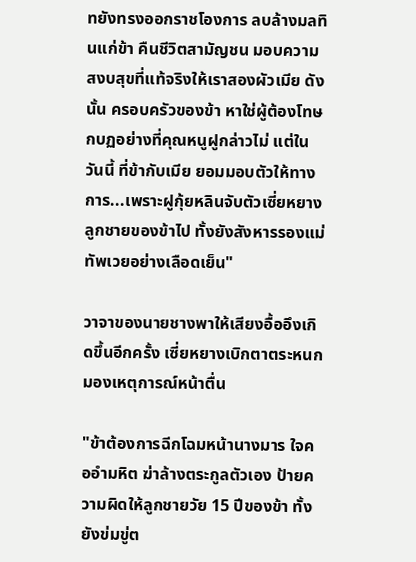ทยังทรงออกราชโองการ ลบล้างมลทินแก่ข้า คืนชีวิตสามัญชน มอบความสงบสุขที่แท้จริงให้เราสองผัวเมีย ดังนั้น ครอบครัวของข้า หาใช่ผู้ต้องโทษกบฏอย่างที่คุณหนูฝูกล่าวไม่ แต่ในวันนี้ ที่ข้ากับเมีย ยอมมอบตัวให้ทางการ...เพราะฝูกุ้ยหลินจับตัวเซี่ยหยาง ลูกชายของข้าไป ทั้งยังสังหารรองแม่ทัพเวยอย่างเลือดเย็น"

วาจาของนายชางพาให้เสียงอื้ออึงเกิดขึ้นอีกครั้ง เซี่ยหยางเบิกตาตระหนก มองเหตุการณ์หน้าตื่น

"ข้าต้องการฉีกโฉมหน้านางมาร ใจคออำมหิต ฆ่าล้างตระกูลตัวเอง ป้ายความผิดให้ลูกชายวัย 15 ปีของข้า ทั้งยังข่มขู่ต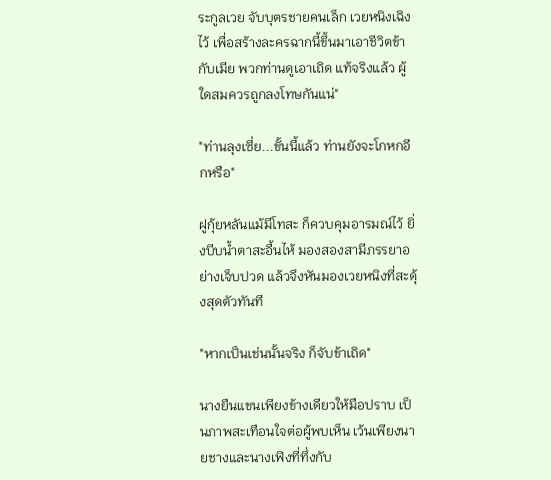ระกูลเวย จับบุตรชายคนเล็ก เวยหนิงเฉิงไว้ เพื่อสร้างละครฉากนี้ขึ้นมาเอาชีวิตข้ากับเมีย พวกท่านดูเอาเถิด แท้จริงแล้ว ผู้ใดสมควรถูกลงโทษกันแน่"

"ท่านลุงเซี่ย...ขั้นนี้แล้ว ท่านยังจะโกหกอีกหรือ"

ฝูกุ้ยหลันแม้มีโทสะ ก็ควบคุมอารมณ์ไว้ ยิ่งบีบน้ำตาสะอื้นไห้ มองสองสามีภรรยาอย่างเจ็บปวด แล้วจึงหันมองเวยหนิงที่สะดุ้งสุดตัวทันที

"หากเป็นเช่นนั้นจริง ก็จับข้าเถิด"

นางยืนแขนเพียงข้างเดียวให้มือปราบ เป็นภาพสะเทือนใจต่อผู้พบเห็น เว้นเพียงนายชางและนางเฟิงที่ทึ่งกับ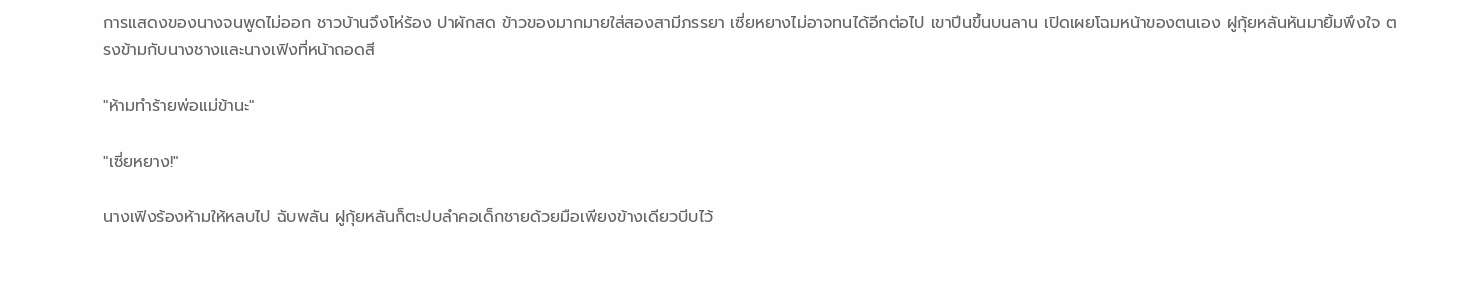การแสดงของนางจนพูดไม่ออก ชาวบ้านจึงโห่ร้อง ปาผักสด ข้าวของมากมายใส่สองสามีภรรยา เซี่ยหยางไม่อาจทนได้อีกต่อไป เขาปีนขึ้นบนลาน เปิดเผยโฉมหน้าของตนเอง ฝูกุ้ยหลันหันมายิ้มพึงใจ ตรงข้ามกับนางชางและนางเฟิงที่หน้าถอดสี

"ห้ามทำร้ายพ่อแม่ข้านะ"

"เซี่ยหยาง!"

นางเฟิงร้องห้ามให้หลบไป ฉับพลัน ฝูกุ้ยหลันก็ตะปบลำคอเด็กชายด้วยมือเพียงข้างเดียวบีบไว้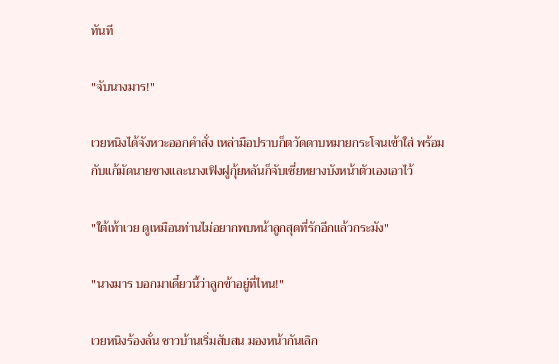ทันที

"จับนางมาร!"

เวยหนิงได้จังหวะออกคำสั่ง เหล่ามือปราบก็ตวัดดาบหมายกระโจนเข้าใส่ พร้อมกับแก้มัดนายชางและนางเฟิงฝูกุ้ยหลันก็จับเซี่ยหยางบังหน้าตัวเองเอาไว้

"ใต้เท้าเวย ดูเหมือนท่านไม่อยากพบหน้าลูกสุดที่รักอีกแล้วกระมัง"

"นางมาร บอกมาเดี๋ยวนี้ว่าลูกข้าอยู่ที่ไหน!"

เวยหนิงร้องลั่น ชาวบ้านเริ่มสับสน มองหน้ากันเลิก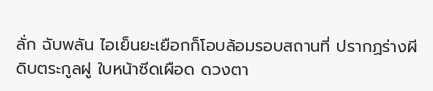ลั่ก ฉับพลัน ไอเย็นยะเยือกก็โอบล้อมรอบสถานที่ ปรากฏร่างผีดิบตระกูลฝู ใบหน้าซีดเผือด ดวงตา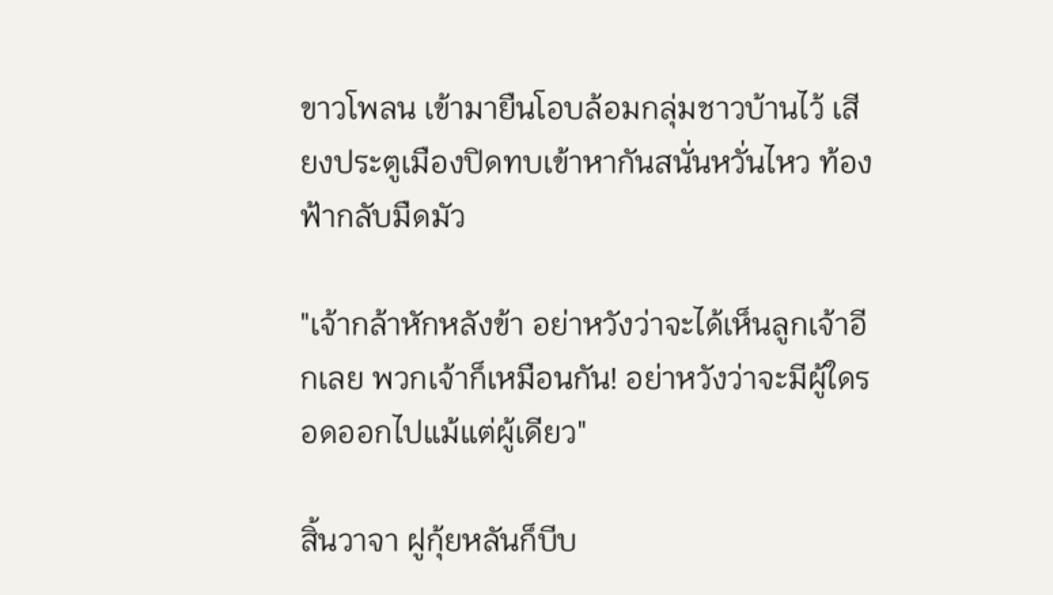ขาวโพลน เข้ามายืนโอบล้อมกลุ่มชาวบ้านไว้ เสียงประตูเมืองปิดทบเข้าหากันสนั่นหวั่นไหว ท้องฟ้ากลับมืดมัว

"เจ้ากล้าหักหลังข้า อย่าหวังว่าจะได้เห็นลูกเจ้าอีกเลย พวกเจ้าก็เหมือนกัน! อย่าหวังว่าจะมีผู้ใดรอดออกไปแม้แต่ผู้เดียว"

สิ้นวาจา ฝูกุ้ยหลันก็บีบ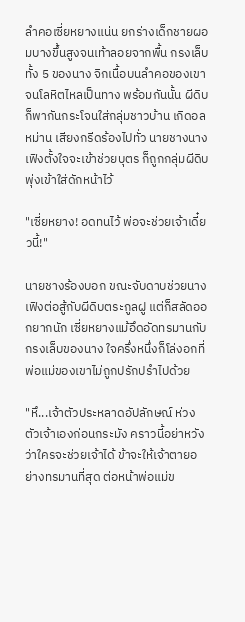ลำคอเซี่ยหยางแน่น ยกร่างเด็กชายผอมบางขึ้นสูงจนเท้าลอยจากพื้น กรงเล็บทั้ง 5 ของนาง จิกเนื้อบนลำคอของเขาจนโลหิตไหลเป็นทาง พร้อมกันนั้น ผีดิบก็พากันกระโจนใส่กลุ่มชาวบ้าน เกิดอลหม่าน เสียงกรีดร้องไปทั่ว นายชางนางเฟิงตั้งใจจะเข้าช่วยบุตร ก็ถูกกลุ่มผีดิบพุ่งเข้าใส่ดักหน้าไว้

"เซี่ยหยาง! อดทนไว้ พ่อจะช่วยเจ้าเดี๋ยวนี้!"

นายชางร้องบอก ขณะจับดาบช่วยนางเฟิงต่อสู้กับผีดิบตระกูลฝู แต่ก็สลัดออกยากนัก เซี่ยหยางแม้อึดอัดทรมานกับกรงเล็บของนาง ใจครึ่งหนึ่งก็โล่งอกที่พ่อแม่ของเขาไม่ถูกปรักปรำไปด้วย

"หึ...เจ้าตัวประหลาดอัปลักษณ์ ห่วงตัวเจ้าเองก่อนกระมัง คราวนี้อย่าหวังว่าใครจะช่วยเจ้าได้ ข้าจะให้เจ้าตายอย่างทรมานที่สุด ต่อหน้าพ่อแม่ข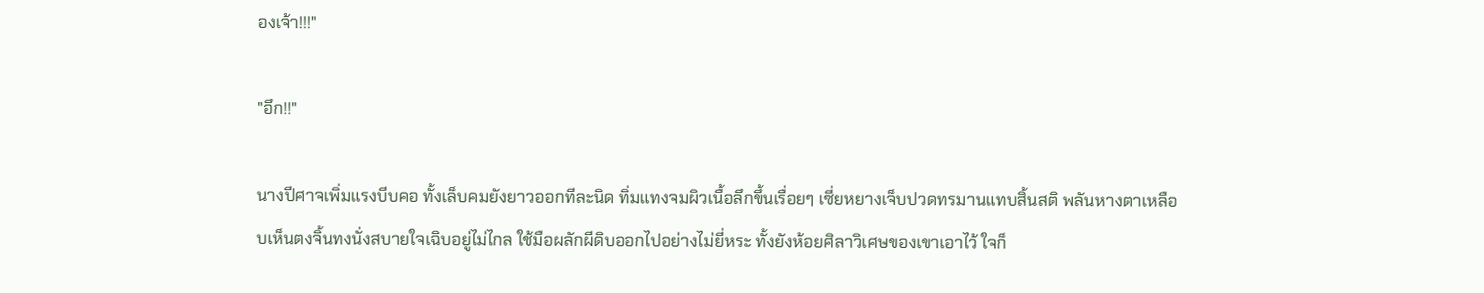องเจ้า!!!"

"อึก!!"

นางปีศาจเพิ่มแรงบีบคอ ทั้งเล็บคมยังยาวออกทีละนิด ทิ่มแทงจมผิวเนื้อลึกขึ้นเรื่อยๆ เซี่ยหยางเจ็บปวดทรมานแทบสิ้นสติ พลันหางตาเหลือบเห็นตงจิ้นทงนั่งสบายใจเฉิบอยู่ไม่ไกล ใช้มือผลักผีดิบออกไปอย่างไม่ยี่หระ ทั้งยังห้อยศิลาวิเศษของเขาเอาไว้ ใจก็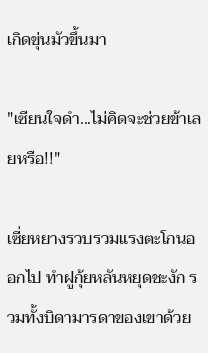เกิดขุ่นมัวขึ้นมา

"เซียนใจดำ...ไม่คิดจะช่วยข้าเลยหรือ!!"

เซี่ยหยางรวบรวมแรงตะโกนออกไป ทำฝูกุ้ยหลันหยุดชะงัก รวมทั้งบิดามารดาของเขาด้วย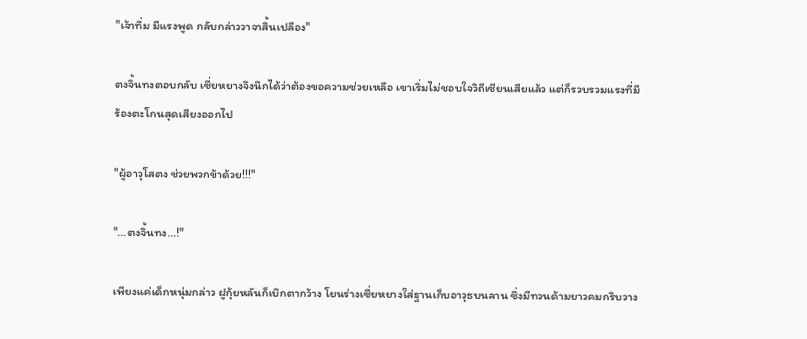"เจ้าทึ่ม มีแรงพูด กลับกล่าววาจาสิ้นเปลือง"

ตงจิ้นทงตอบกลับ เซี่ยหยางจึงนึกได้ว่าต้องขอความช่วยเหลือ เขาเริ่มไม่ชอบใจวิถีเซียนเสียแล้ว แต่ก็รวบรวมแรงที่มี ร้องตะโกนสุดเสียงออกไป

"ผู้อาวุโสตง ช่วยพวกข้าด้วย!!!"

"...ตงจิ้นทง...!"

เพียงแค่เด็กหนุ่มกล่าว ฝูกุ้ยหลันก็เบิกตากว้าง โยนร่างเซี่ยหยางใส่ฐานเก็บอาวุธบนลาน ซึ่งมีทวนด้ามยาวคมกริบวาง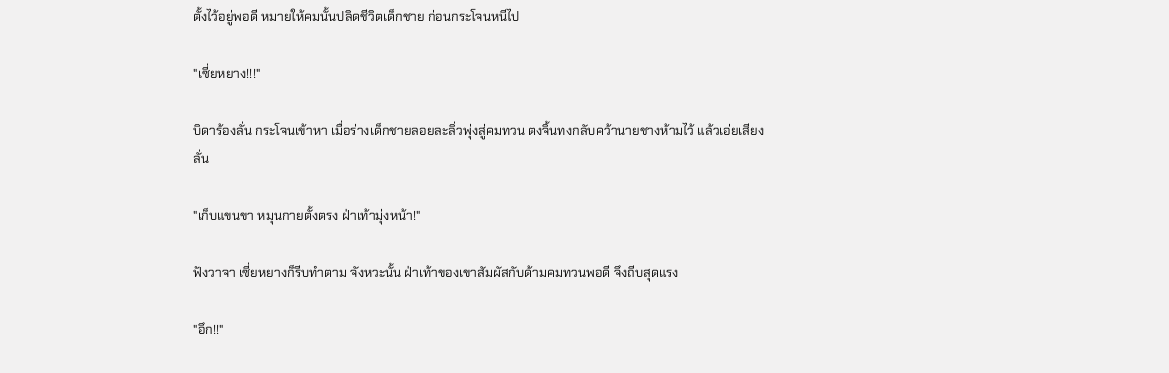ตั้งไว้อยู่พอดี หมายให้คมนั้นปลิดชีวิตเด็กชาย ก่อนกระโจนหนีไป

"เซี่ยหยาง!!!"

บิดาร้องลั่น กระโจนเข้าหา เมื่อร่างเด็กชายลอยละลิ่วพุ่งสู่คมทวน ตงจิ้นทงกลับคว้านายชางห้ามไว้ แล้วเอ่ยเสียงลั่น

"เก็บแขนขา หมุนกายตั้งตรง ฝ่าเท้ามุ่งหน้า!"

ฟังวาจา เซี่ยหยางก็รีบทำตาม จังหวะนั้น ฝ่าเท้าของเขาสัมผัสกับด้ามคมทวนพอดี จึงถีบสุดแรง

"อึก!!"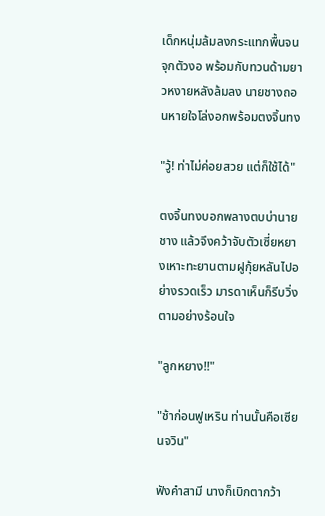เด็กหนุ่มล้มลงกระแทกพื้นจนจุกตัวงอ พร้อมกับทวนด้ามยาวหงายหลังล้มลง นายชางถอนหายใจโล่งอกพร้อมตงจิ้นทง

"วู้! ท่าไม่ค่อยสวย แต่ก็ใช้ได้"

ตงจิ้นทงบอกพลางตบบ่านายชาง แล้วจึงคว้าจับตัวเซี่ยหยางเหาะทะยานตามฝูกุ้ยหลันไปอย่างรวดเร็ว มารดาเห็นก็รีบวิ่งตามอย่างร้อนใจ

"ลูกหยาง!!"

"ช้าก่อนฟูเหริน ท่านนั้นคือเซียนจวิน"

ฟังคำสามี นางก็เบิกตากว้า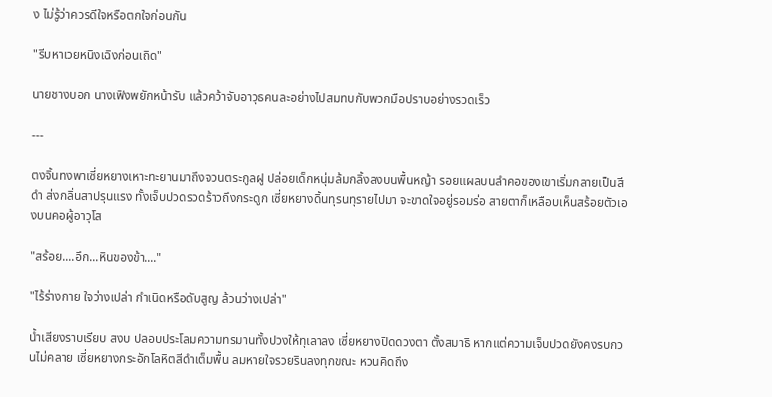ง ไม่รู้ว่าควรดีใจหรือตกใจก่อนกัน

"รีบหาเวยหนิงเฉิงก่อนเถิด"

นายชางบอก นางเฟิงพยักหน้ารับ แล้วคว้าจับอาวุธคนละอย่างไปสมทบกับพวกมือปราบอย่างรวดเร็ว

---

ตงจิ้นทงพาเซี่ยหยางเหาะทะยานมาถึงจวนตระกูลฝู ปล่อยเด็กหนุ่มล้มกลิ้งลงบนพื้นหญ้า รอยแผลบนลำคอของเขาเริ่มกลายเป็นสีดำ ส่งกลิ่นสาปรุนแรง ทั้งเจ็บปวดรวดร้าวถึงกระดูก เซี่ยหยางดิ้นทุรนทุรายไปมา จะขาดใจอยู่รอมร่อ สายตาก็เหลือบเห็นสร้อยตัวเองบนคอผู้อาวุโส

"สร้อย....อึก...หินของข้า...."

"ไร้ร่างกาย ใจว่างเปล่า กำเนิดหรือดับสูญ ล้วนว่างเปล่า"

น้ำเสียงราบเรียบ สงบ ปลอบประโลมความทรมานทั้งปวงให้ทุเลาลง เซี่ยหยางปิดดวงตา ตั้งสมาธิ หากแต่ความเจ็บปวดยังคงรบกวนไม่คลาย เซี่ยหยางกระอักโลหิตสีดำเต็มพื้น ลมหายใจรวยรินลงทุกขณะ หวนคิดถึง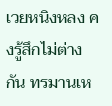เวยหนิงหลง คงรู้สึกไม่ต่างกัน ทรมานเห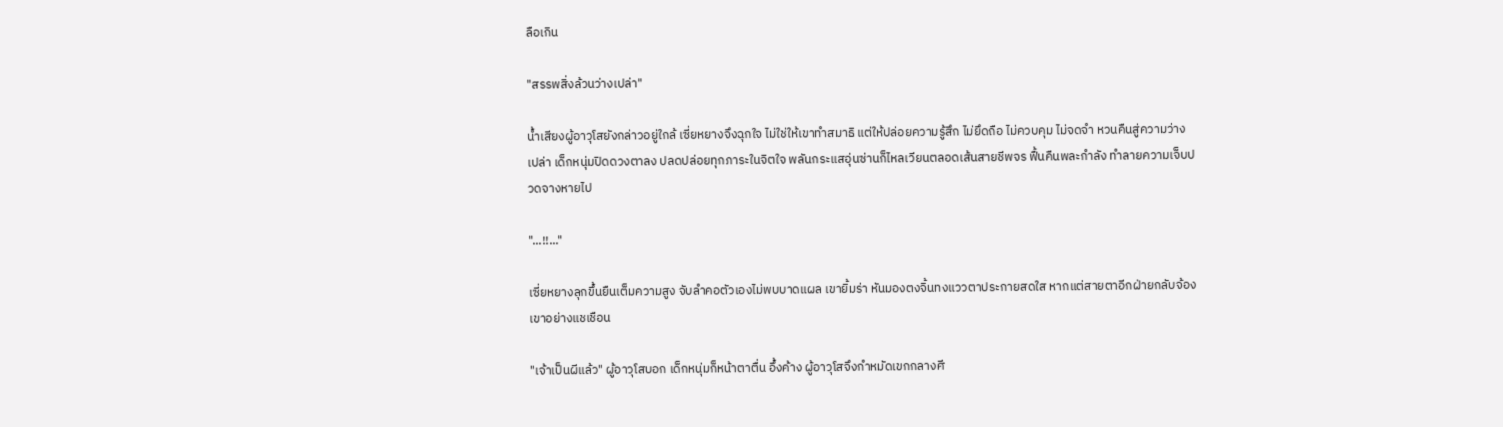ลือเกิน

"สรรพสิ่งล้วนว่างเปล่า"

น้ำเสียงผู้อาวุโสยังกล่าวอยู่ใกล้ เซี่ยหยางจึงฉุกใจ ไม่ใช่ให้เขาทำสมาธิ แต่ให้ปล่อยความรู้สึก ไม่ยึดถือ ไม่ควบคุม ไม่จดจำ หวนคืนสู่ความว่างเปล่า เด็กหนุ่มปิดดวงตาลง ปลดปล่อยทุกภาระในจิตใจ พลันกระแสอุ่นซ่านก็ไหลเวียนตลอดเส้นสายชีพจร ฟื้นคืนพละกำลัง ทำลายความเจ็บปวดจางหายไป

"...!!..."

เซี่ยหยางลุกขึ้นยืนเต็มความสูง จับลำคอตัวเองไม่พบบาดแผล เขายิ้มร่า หันมองตงจิ้นทงแววตาประกายสดใส หากแต่สายตาอีกฝ่ายกลับจ้องเขาอย่างแชเชือน

"เจ้าเป็นผีแล้ว" ผู้อาวุโสบอก เด็กหนุ่มก็หน้าตาตื่น อึ้งค้าง ผู้อาวุโสจึงกำหมัดเขกกลางศี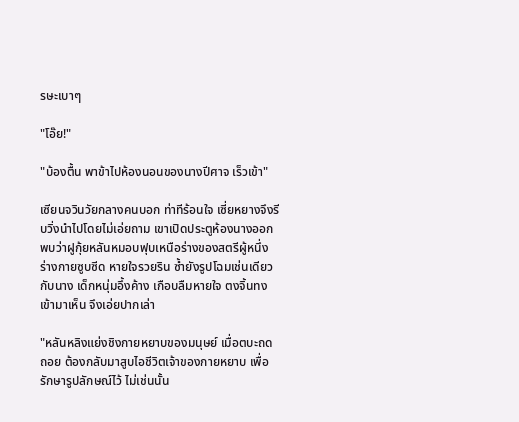รษะเบาๆ

"โอ๊ย!"

"บ้องตื้น พาข้าไปห้องนอนของนางปีศาจ เร็วเข้า"

เซียนจวินวัยกลางคนบอก ท่าทีร้อนใจ เซี่ยหยางจึงรีบวิ่งนำไปโดยไม่เอ่ยถาม เขาเปิดประตูห้องนางออก พบว่าฝูกุ้ยหลันหมอบฟุบเหนือร่างของสตรีผู้หนึ่ง ร่างกายซูบซีด หายใจรวยริน ซ้ำยังรูปโฉมเช่นเดียวกับนาง เด็กหนุ่มอึ้งค้าง เกือบลืมหายใจ ตงจิ้นทงเข้ามาเห็น จึงเอ่ยปากเล่า

"หลันหลิงแย่งชิงกายหยาบของมนุษย์ เมื่อตบะถดถอย ต้องกลับมาสูบไอชีวิตเจ้าของกายหยาบ เพื่อรักษารูปลักษณ์ไว้ ไม่เช่นนั้น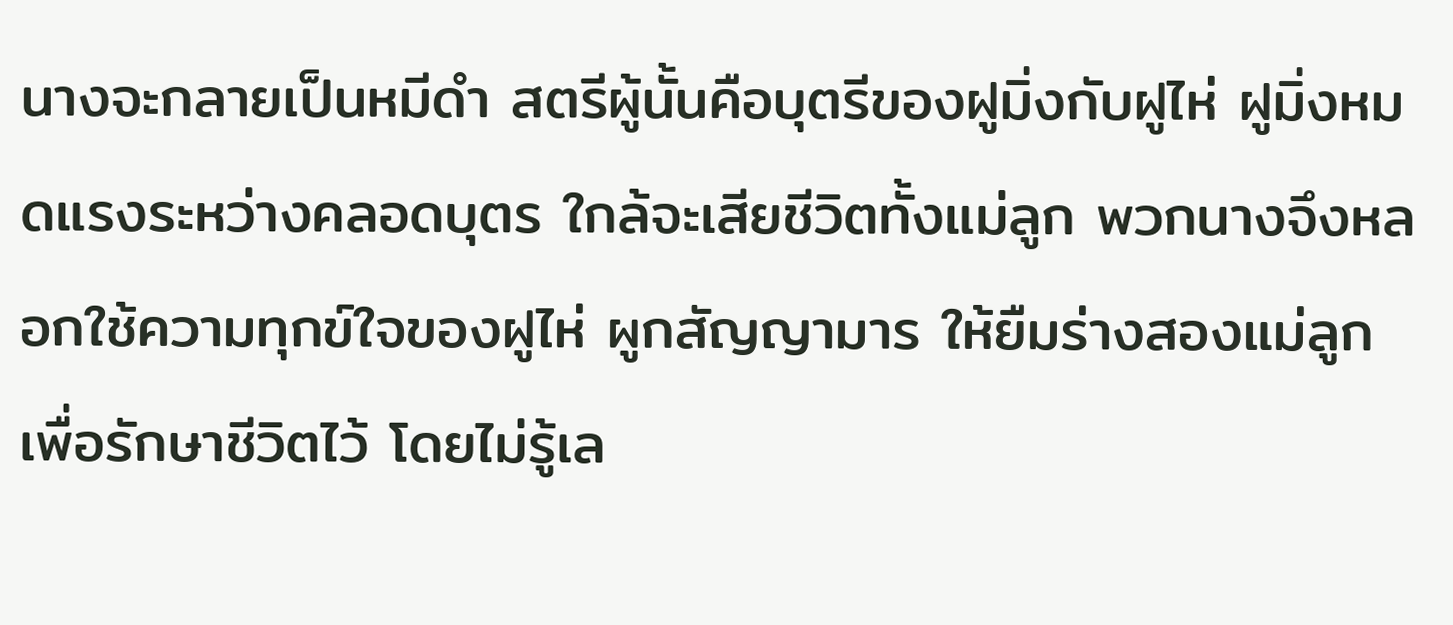นางจะกลายเป็นหมีดำ สตรีผู้นั้นคือบุตรีของฝูมิ่งกับฝูไห่ ฝูมิ่งหมดแรงระหว่างคลอดบุตร ใกล้จะเสียชีวิตทั้งแม่ลูก พวกนางจึงหลอกใช้ความทุกข์ใจของฝูไห่ ผูกสัญญามาร ให้ยืมร่างสองแม่ลูกเพื่อรักษาชีวิตไว้ โดยไม่รู้เล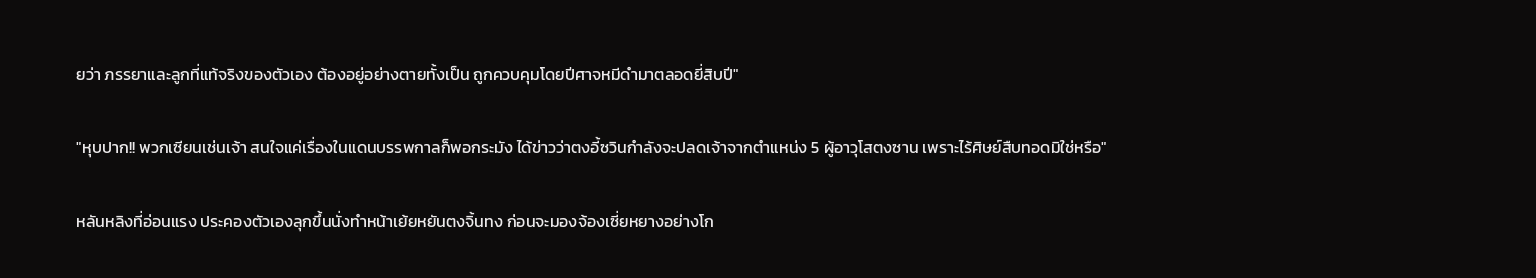ยว่า ภรรยาและลูกที่แท้จริงของตัวเอง ต้องอยู่อย่างตายทั้งเป็น ถูกควบคุมโดยปีศาจหมีดำมาตลอดยี่สิบปี"

"หุบปาก!! พวกเซียนเช่นเจ้า สนใจแค่เรื่องในแดนบรรพกาลก็พอกระมัง ได้ข่าวว่าตงอี้ซวินกำลังจะปลดเจ้าจากตำแหน่ง 5 ผู้อาวุโสตงซาน เพราะไร้ศิษย์สืบทอดมิใช่หรือ"

หลันหลิงที่อ่อนแรง ประคองตัวเองลุกขึ้นนั่งทำหน้าเย้ยหยันตงจิ้นทง ก่อนจะมองจ้องเซี่ยหยางอย่างโก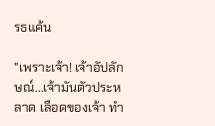รธแค้น

"เพราะเจ้า! เจ้าอัปลักษณ์...เจ้ามันตัวประหลาด เลือดของเจ้า ทำ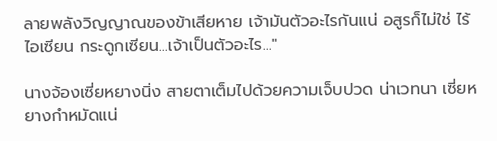ลายพลังวิญญาณของข้าเสียหาย เจ้ามันตัวอะไรกันแน่ อสูรก็ไม่ใช่ ไร้ไอเซียน กระดูกเซียน...เจ้าเป็นตัวอะไร..."

นางจ้องเซี่ยหยางนิ่ง สายตาเต็มไปด้วยความเจ็บปวด น่าเวทนา เซี่ยหยางกำหมัดแน่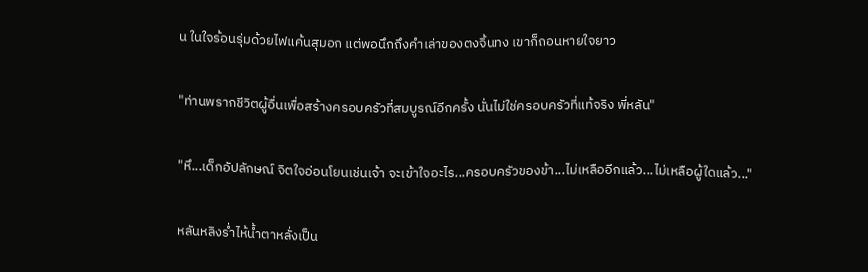น ในใจร้อนรุ่มด้วยไฟแค้นสุมอก แต่พอนึกถึงคำเล่าของตงจิ้นทง เขาก็ถอนหายใจยาว

"ท่านพรากชีวิตผู้อื่นเพื่อสร้างครอบครัวที่สมบูรณ์อีกครั้ง นั่นไม่ใช่ครอบครัวที่แท้จริง พี่หลัน"

"หึ...เด็กอัปลักษณ์ จิตใจอ่อนโยนเช่นเจ้า จะเข้าใจอะไร...ครอบครัวของข้า...ไม่เหลืออีกแล้ว...ไม่เหลือผู้ใดแล้ว..."

หลันหลิงร่ำไห้น้ำตาหลั่งเป็น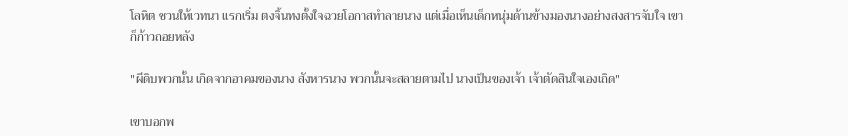โลหิต ชวนให้เวทนา แรกเริ่ม ตงจิ้นทงตั้งใจฉวยโอกาสทำลายนาง แต่เมื่อเห็นเด็กหนุ่มด้านข้างมองนางอย่างสงสารจับใจ เขาก็ก้าวถอยหลัง

"ผีดิบพวกนั้น เกิดจากอาคมของนาง สังหารนาง พวกนั้นจะสลายตามไป นางเป็นของเจ้า เจ้าตัดสินใจเองเถิด"

เขาบอกพ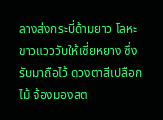ลางส่งกระบี่ด้ามยาว โลหะขาวแวววับให้เซี่ยหยาง ซึ่งรับมาถือไว้ ดวงตาสีเปลือกไม้ จ้องมองสต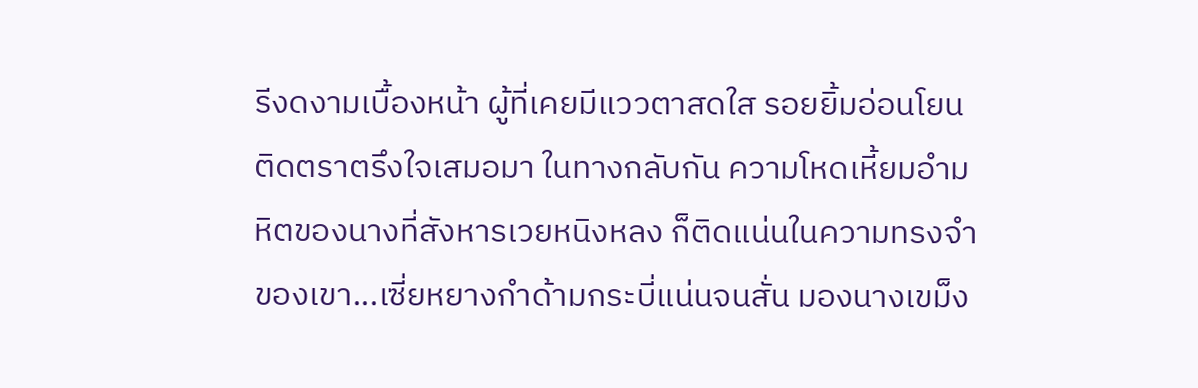รีงดงามเบื้องหน้า ผู้ที่เคยมีแววตาสดใส รอยยิ้มอ่อนโยน ติดตราตรึงใจเสมอมา ในทางกลับกัน ความโหดเหี้ยมอำมหิตของนางที่สังหารเวยหนิงหลง ก็ติดแน่นในความทรงจำของเขา...เซี่ยหยางกำด้ามกระบี่แน่นจนสั่น มองนางเขม็ง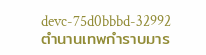devc-75d0bbbd-32992ตำนานเทพกำราบมาร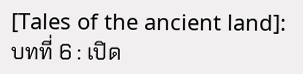[Tales of the ancient land]: บทที่ 6 : เปิด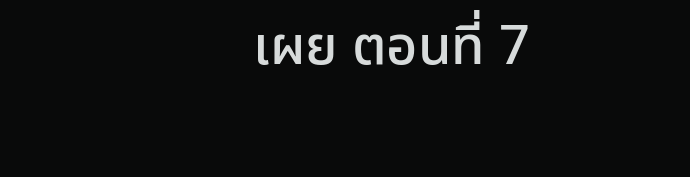เผย ตอนที่ 7